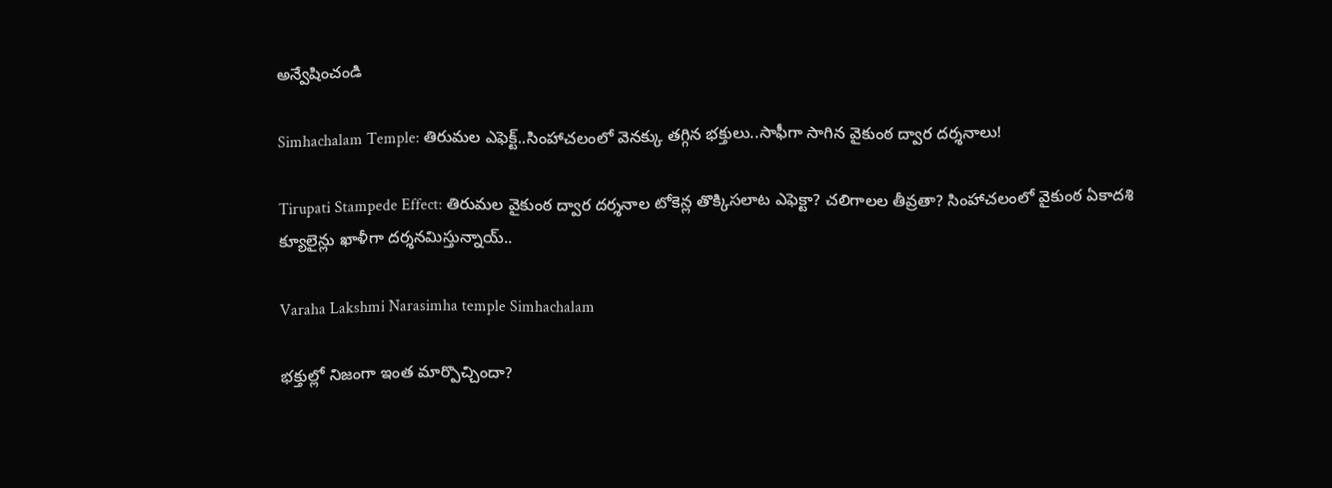అన్వేషించండి

Simhachalam Temple: తిరుమల ఎఫెక్ట్..సింహాచలంలో వెనక్కు తగ్గిన భక్తులు..సాఫీగా సాగిన వైకుంఠ ద్వార దర్శనాలు!

Tirupati Stampede Effect: తిరుమల వైకుంఠ ద్వార దర్శనాల టోకెన్ల తొక్కిసలాట ఎఫెక్టా? చలిగాలల తీవ్రతా? సింహాచలంలో వైకుంఠ ఏకాదశి క్యూలైన్లు ఖాళీగా దర్శనమిస్తున్నాయ్..

Varaha Lakshmi Narasimha temple Simhachalam

భక్తుల్లో నిజంగా ఇంత మార్పొచ్చిందా?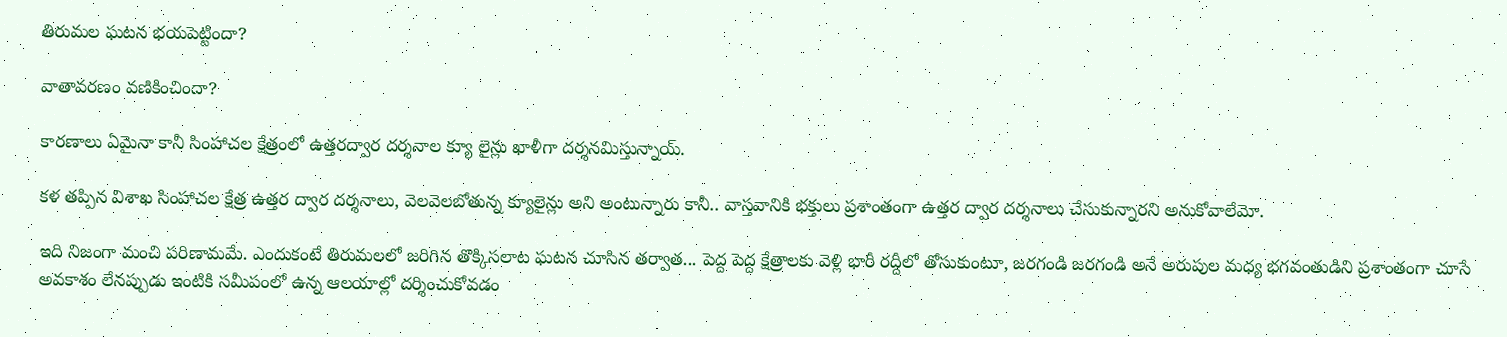తిరుమల ఘటన భయపెట్టిందా?

వాతావరణం వణికించిందా?

కారణాలు ఏమైనా కానీ సింహాచల క్షేత్రంలో ఉత్తరద్వార దర్శనాల క్యూ లైన్లు ఖాళీగా దర్శనమిస్తున్నాయ్.

కళ తప్పిన విశాఖ సింహాచల క్షేత్ర ఉత్తర ద్వార దర్శనాలు, వెలవెలబోతున్న క్యూలైన్లు అని అంటున్నారు కానీ.. వాస్తవానికి భక్తులు ప్రశాంతంగా ఉత్తర ద్వార దర్శనాలు చేసుకున్నారని అనుకోవాలేమో.

ఇది నిజంగా మంచి పరిణామమే. ఎందుకంటే తిరుమలలో జరిగిన తొక్కిసలాట ఘటన చూసిన తర్వాత... పెద్ద పెద్ద క్షేత్రాలకు వెళ్లి భారీ రద్దీలో తోసుకుంటూ, జరగండి జరగండి అనే అరుపుల మధ్య భగవంతుడిని ప్రశాంతంగా చూసే అవకాశం లేనప్పుడు ఇంటికి సమీపంలో ఉన్న ఆలయాల్లో దర్శించుకోవడం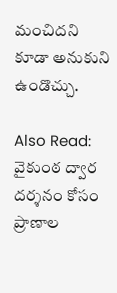మంచిదని కూడా అనుకుని ఉండొచ్చు.

Also Read: వైకుంఠ ద్వార దర్శనం కోసం ప్రాణాల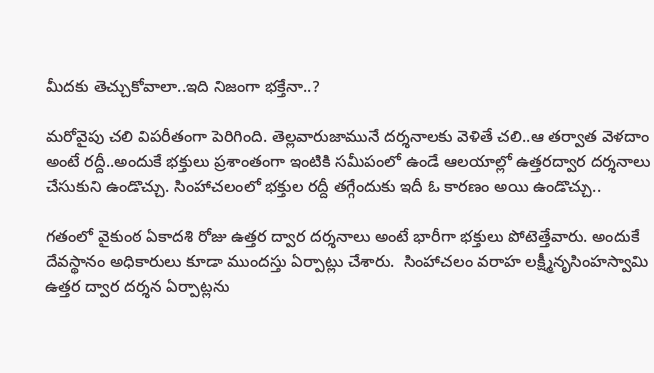మీదకు తెచ్చుకోవాలా..ఇది నిజంగా భక్తేనా..?

మరోవైపు చలి విపరీతంగా పెరిగింది. తెల్లవారుజామునే దర్శనాలకు వెళితే చలి..ఆ తర్వాత వెళదాం అంటే రద్దీ..అందుకే భక్తులు ప్రశాంతంగా ఇంటికి సమీపంలో ఉండే ఆలయాల్లో ఉత్తరద్వార దర్శనాలు చేసుకుని ఉండొచ్చు. సింహాచలంలో భక్తుల రద్దీ తగ్గేందుకు ఇదీ ఓ కారణం అయి ఉండొచ్చు..

గతంలో వైకుంఠ ఏకాదశి రోజు ఉత్తర ద్వార దర్శనాలు అంటే భారీగా భక్తులు పోటెత్తేవారు. అందుకే దేవస్థానం అధికారులు కూడా ముందస్తు ఏర్పాట్లు చేశారు.  సింహాచలం వరాహ లక్ష్మీనృసింహస్వామి ఉత్తర ద్వార దర్శన ఏర్పాట్లను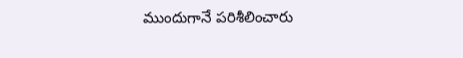ముందుగానే పరిశీలించారు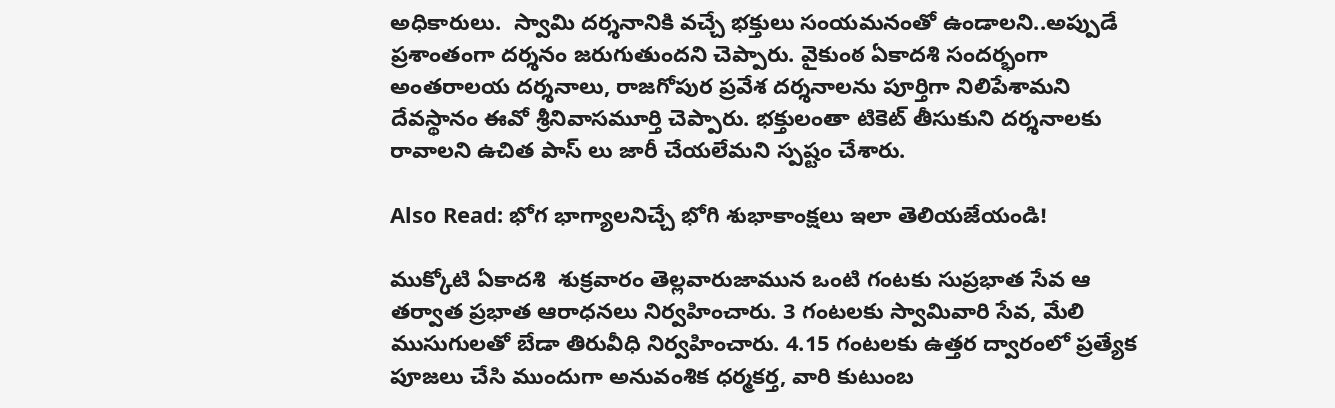అధికారులు.  స్వామి దర్శనానికి వచ్చే భక్తులు సంయమనంతో ఉండాలని..అప్పుడే ప్రశాంతంగా దర్శనం జరుగుతుందని చెప్పారు. వైకుంఠ ఏకాదశి సందర్భంగా అంతరాలయ దర్శనాలు, రాజగోపుర ప్రవేశ దర్శనాలను పూర్తిగా నిలిపేశామని  దేవస్థానం ఈవో శ్రీనివాసమూర్తి చెప్పారు. భక్తులంతా టికెట్ తీసుకుని దర్శనాలకు రావాలని ఉచిత పాస్ లు జారీ చేయలేమని స్పష్టం చేశారు.

Also Read: భోగ భాగ్యాలనిచ్చే భోగి శుభాకాంక్షలు ఇలా తెలియజేయండి!

ముక్కోటి ఏకాదశి  శుక్రవారం తెల్లవారుజామున ఒంటి గంటకు సుప్రభాత సేవ ఆ తర్వాత ప్రభాత ఆరాధనలు నిర్వహించారు. 3 గంటలకు స్వామివారి సేవ, మేలి ముసుగులతో బేడా తిరువీధి నిర్వహించారు. 4.15 గంటలకు ఉత్తర ద్వారంలో ప్రత్యేక పూజలు చేసి ముందుగా అనువంశిక ధర్మకర్త, వారి కుటుంబ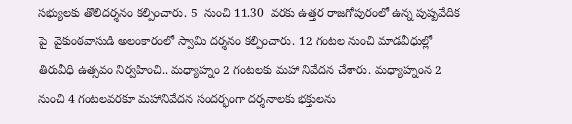సభ్యులకు తొలిదర్శనం కల్పించారు. 5  నుంచి 11.30  వరకు ఉత్తర రాజగోపురంలో ఉన్న పుష్పవేదిక పై  వైకుంఠవాసుడి అలంకారంలో స్వామి దర్శనం కల్పించారు. 12 గంటల నుంచి మాడవీధుల్లో తిరువీధి ఉత్సవం నిర్వహించి.. మధ్యాహ్నం 2 గంటలకు మహా నివేదన చేశారు. మధ్యాహ్నంన 2 నుంచి 4 గంటలవరకూ మహానివేదన సందర్భంగా దర్శనాలకు భక్తులను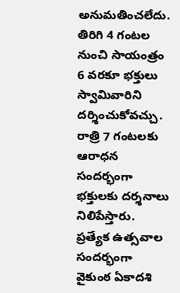అనుమతించలేదు. తిరిగి 4 గంటల నుంచి సాయంత్రం 6 వరకూ భక్తులు స్వామివారిని దర్శించుకోవచ్చు. రాత్రి 7 గంటలకు ఆరాధన సందర్భంగా భక్తులకు దర్శనాలు నిలిపేస్తారు. ప్రత్యేక ఉత్సవాల సందర్భంగా వైకుంఠ ఏకాదశి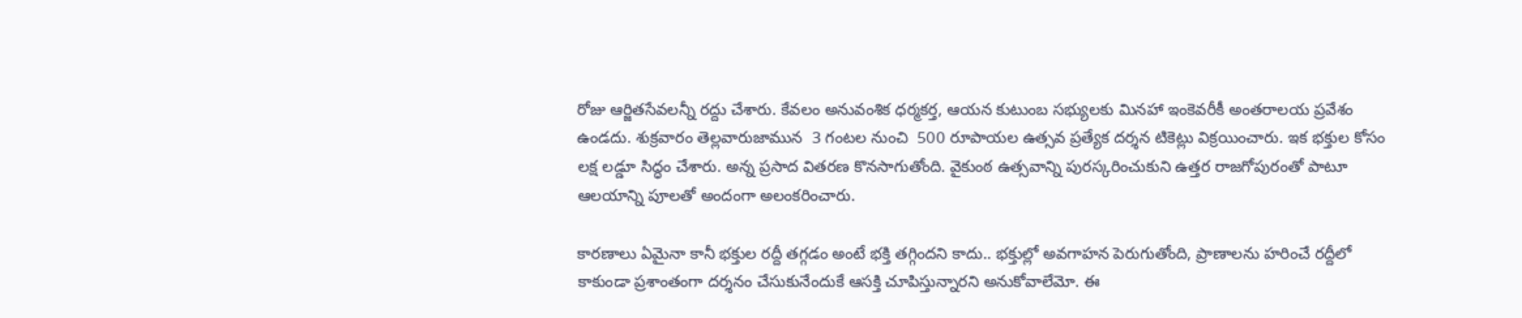రోజు ఆర్జితసేవలన్నీ రద్దు చేశారు. కేవలం అనువంశిక ధర్మకర్త, ఆయన కుటుంబ సభ్యులకు మినహా ఇంకెవరీకీ అంతరాలయ ప్రవేశం ఉండదు. శుక్రవారం తెల్లవారుజామున  3 గంటల నుంచి  500 రూపాయల ఉత్సవ ప్రత్యేక దర్శన టికెట్లు విక్రయించారు. ఇక భక్తుల కోసం లక్ష లడ్డూ సిద్ధం చేశారు. అన్న ప్రసాద వితరణ కొనసాగుతోంది. వైకుంఠ ఉత్సవాన్ని పురస్కరించుకుని ఉత్తర రాజగోపురంతో పాటూ ఆలయాన్ని పూలతో అందంగా అలంకరించారు.

కారణాలు ఏమైనా కానీ భక్తుల రద్దీ తగ్గడం అంటే భక్తి తగ్గిందని కాదు.. భక్తుల్లో అవగాహన పెరుగుతోంది, ప్రాణాలను హరించే రద్దీలో కాకుండా ప్రశాంతంగా దర్శనం చేసుకునేందుకే ఆసక్తి చూపిస్తున్నారని అనుకోవాలేమో. ఈ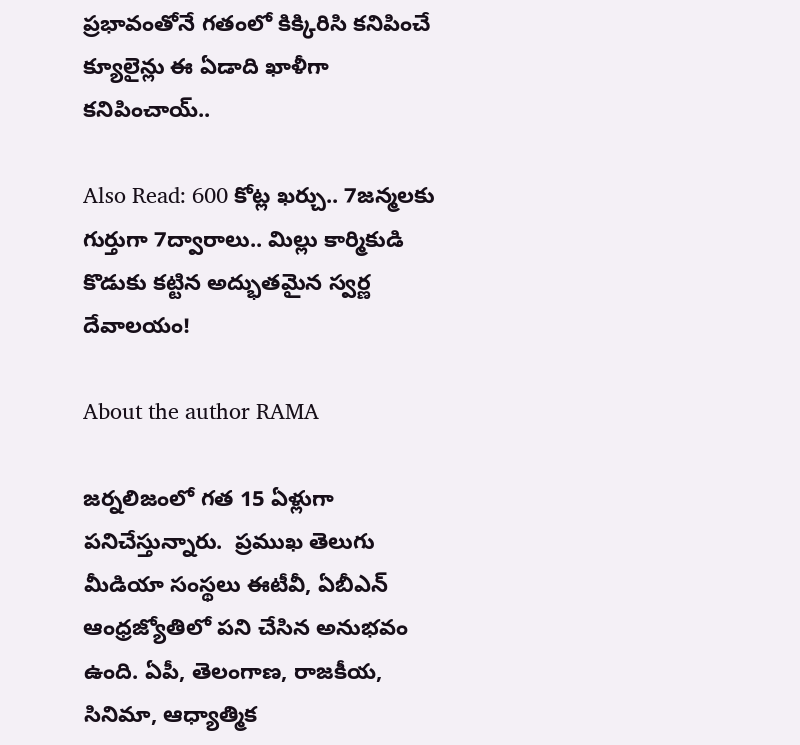ప్రభావంతోనే గతంలో కిక్కిరిసి కనిపించే క్యూలైన్లు ఈ ఏడాది ఖాళీగా కనిపించాయ్..

Also Read: 600 కోట్ల ఖర్చు.. 7జన్మలకు గుర్తుగా 7ద్వారాలు.. మిల్లు కార్మికుడి కొడుకు కట్టిన అద్భుతమైన స్వర్ణ దేవాలయం!

About the author RAMA

జర్నలిజంలో గత 15 ఏళ్లుగా పనిచేస్తున్నారు.  ప్రముఖ తెలుగు మీడియా సంస్థలు ఈటీవీ, ఏబీఎన్‌ ఆంధ్రజ్యోతిలో పని చేసిన అనుభవం ఉంది. ఏపీ, తెలంగాణ, రాజకీయ, సినిమా, ఆధ్యాత్మిక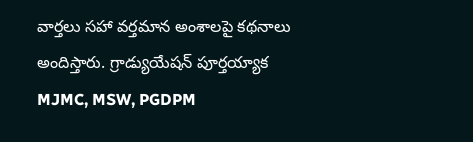వార్తలు సహా వర్తమాన అంశాలపై కథనాలు అందిస్తారు. గ్రాడ్యుయేషన్ పూర్తయ్యాక  MJMC, MSW, PGDPM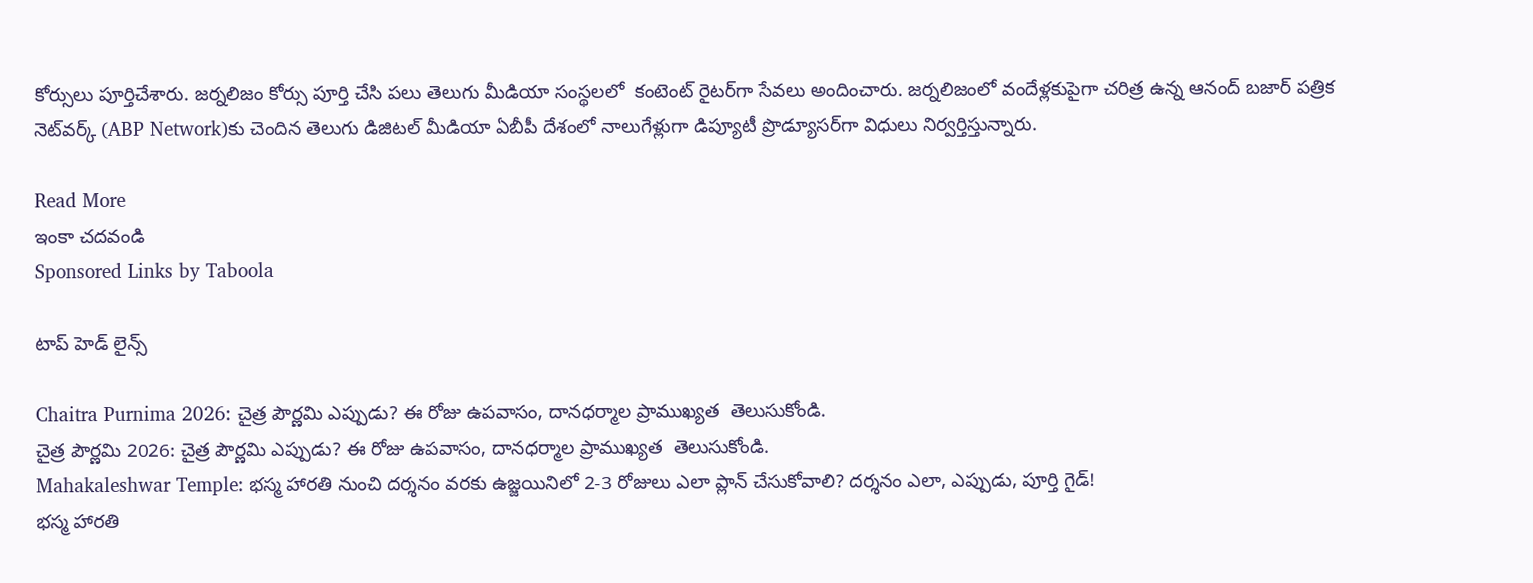కోర్సులు పూర్తిచేశారు. జర్నలిజం కోర్సు పూర్తి చేసి పలు తెలుగు మీడియా సంస్థలలో  కంటెంట్ రైటర్‌గా సేవలు అందించారు. జర్నలిజంలో వందేళ్లకుపైగా చరిత్ర ఉన్న ఆనంద్ బజార్ పత్రిక నెట్‌వర్క్ (ABP Network)కు చెందిన తెలుగు డిజిటల్ మీడియా ఏబీపీ దేశంలో నాలుగేళ్లుగా డిప్యూటీ ప్రొడ్యూసర్‌గా విధులు నిర్వర్తిస్తున్నారు.

Read More
ఇంకా చదవండి
Sponsored Links by Taboola

టాప్ హెడ్ లైన్స్

Chaitra Purnima 2026: చైత్ర పౌర్ణమి ఎప్పుడు? ఈ రోజు ఉపవాసం, దానధర్మాల ప్రాముఖ్యత  తెలుసుకోండి.
చైత్ర పౌర్ణమి 2026: చైత్ర పౌర్ణమి ఎప్పుడు? ఈ రోజు ఉపవాసం, దానధర్మాల ప్రాముఖ్యత  తెలుసుకోండి.
Mahakaleshwar Temple: భస్మ హారతి నుంచి దర్శనం వరకు ఉజ్జయినిలో 2-3 రోజులు ఎలా ప్లాన్ చేసుకోవాలి? దర్శనం ఎలా, ఎప్పుడు, పూర్తి గైడ్!
భస్మ హారతి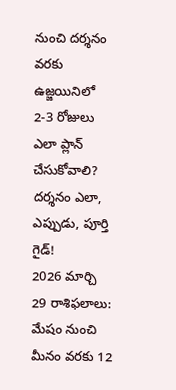నుంచి దర్శనం వరకు ఉజ్జయినిలో 2-3 రోజులు ఎలా ప్లాన్ చేసుకోవాలి? దర్శనం ఎలా, ఎప్పుడు, పూర్తి గైడ్!
2026 మార్చి 29 రాశిఫలాలు: మేషం నుంచి మీనం వరకు 12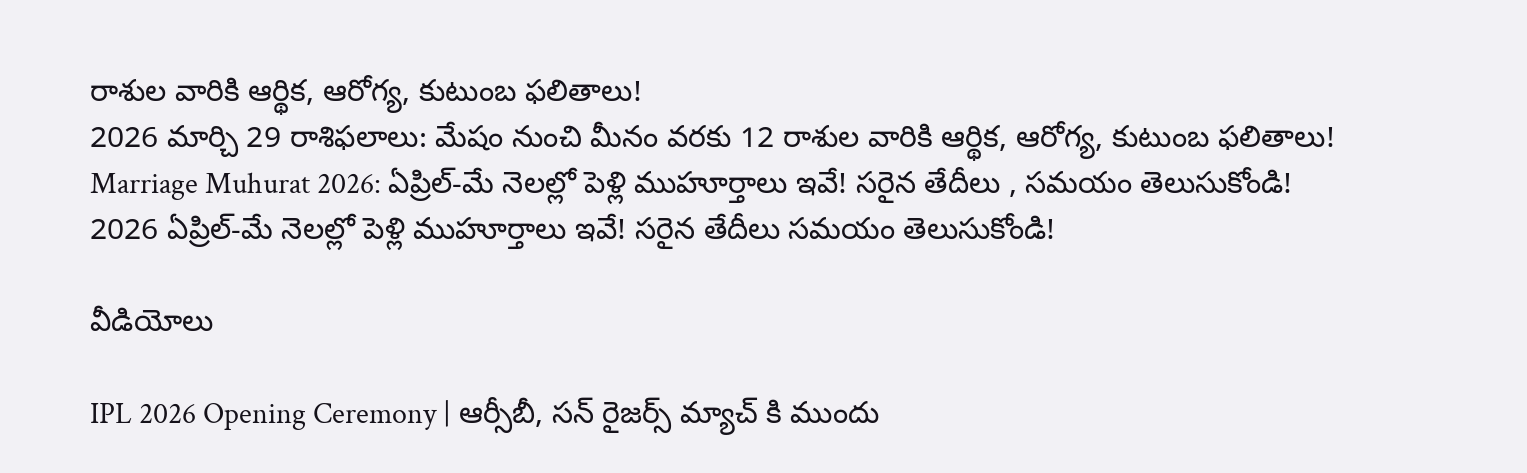రాశుల వారికి ఆర్థిక, ఆరోగ్య, కుటుంబ ఫలితాలు!
2026 మార్చి 29 రాశిఫలాలు: మేషం నుంచి మీనం వరకు 12 రాశుల వారికి ఆర్థిక, ఆరోగ్య, కుటుంబ ఫలితాలు!
Marriage Muhurat 2026: ఏప్రిల్-మే నెలల్లో పెళ్లి ముహూర్తాలు ఇవే! సరైన తేదీలు , సమయం తెలుసుకోండి!
2026 ఏప్రిల్-మే నెలల్లో పెళ్లి ముహూర్తాలు ఇవే! సరైన తేదీలు సమయం తెలుసుకోండి!

వీడియోలు

IPL 2026 Opening Ceremony | ఆర్సీబీ, సన్ రైజర్స్ మ్యాచ్ కి ముందు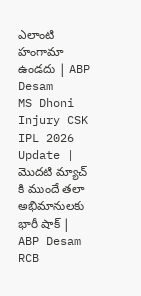ఎలాంటి హంగామా ఉండదు | ABP Desam
MS Dhoni Injury CSK IPL 2026 Update | మొదటి మ్యాచ్ కి ముందే తలా అభిమానులకు భారీ షాక్ | ABP Desam
RCB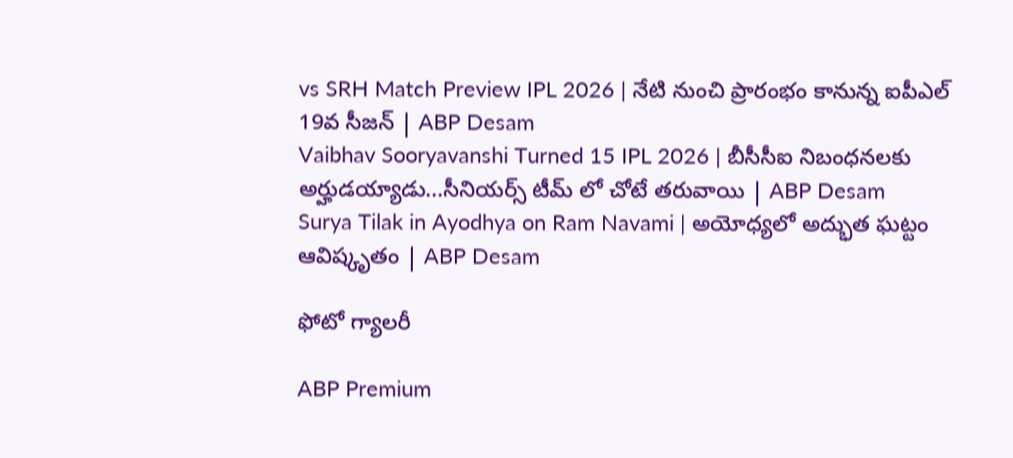vs SRH Match Preview IPL 2026 | నేటి నుంచి ప్రారంభం కానున్న ఐపీఎల్ 19వ సీజన్ | ABP Desam
Vaibhav Sooryavanshi Turned 15 IPL 2026 | బీసీసీఐ నిబంధనలకు అర్హుడయ్యాడు...సీనియర్స్ టీమ్ లో చోటే తరువాయి | ABP Desam
Surya Tilak in Ayodhya on Ram Navami | అయోధ్యలో అద్భుత ఘట్టం ఆవిష్కృతం | ABP Desam

ఫోటో గ్యాలరీ

ABP Premium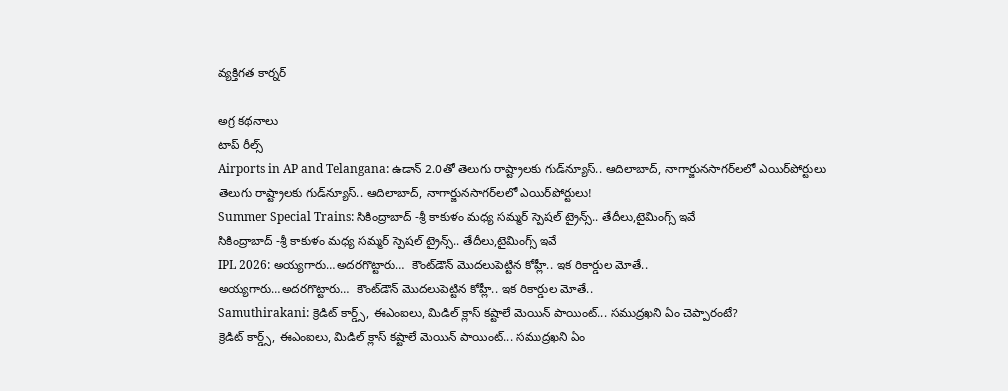వ్యక్తిగత కార్నర్

అగ్ర కథనాలు
టాప్ రీల్స్
Airports in AP and Telangana: ఉడాన్‌ 2.0తో తెలుగు రాష్ట్రాలకు గుడ్‌న్యూస్.. ఆదిలాబాద్, నాగార్జునసాగర్‌లలో ఎయిర్‌పోర్టులు
తెలుగు రాష్ట్రాలకు గుడ్‌న్యూస్.. ఆదిలాబాద్, నాగార్జునసాగర్‌లలో ఎయిర్‌పోర్టులు!
Summer Special Trains: సికింద్రాబాద్ -శ్రీ కాకుళం మధ్య సమ్మర్ స్పెషల్ ట్రైన్స్.. తేదీలు,టైమింగ్స్ ఇవే
సికింద్రాబాద్ -శ్రీ కాకుళం మధ్య సమ్మర్ స్పెషల్ ట్రైన్స్.. తేదీలు,టైమింగ్స్ ఇవే
IPL 2026: అయ్యగారు…అదరగొట్టారు…  కౌంట్‌డౌన్ మొదలుపెట్టిన కోహ్లీ.. ఇక రికార్డుల మోతే..
అయ్యగారు…అదరగొట్టారు…  కౌంట్‌డౌన్ మొదలుపెట్టిన కోహ్లీ.. ఇక రికార్డుల మోతే..
Samuthirakani: క్రెడిట్ కార్డ్స్, ఈఎంఐలు, మిడిల్ క్లాస్ కష్టాలే మెయిన్ పాయింట్... సముద్రఖని ఏం చెప్పారంటే?
క్రెడిట్ కార్డ్స్, ఈఎంఐలు, మిడిల్ క్లాస్ కష్టాలే మెయిన్ పాయింట్... సముద్రఖని ఏం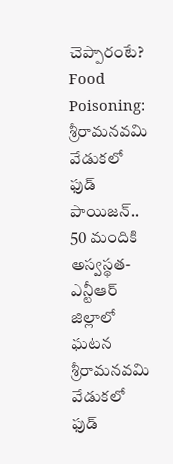చెప్పారంటే?
Food Poisoning: శ్రీరామనవమి వేడుకలో ఫుడ్ పాయిజన్.. 50 మందికి అస్వస్థత- ఎన్టీఆర్ జిల్లాలో ఘటన
శ్రీరామనవమి వేడుకలో ఫుడ్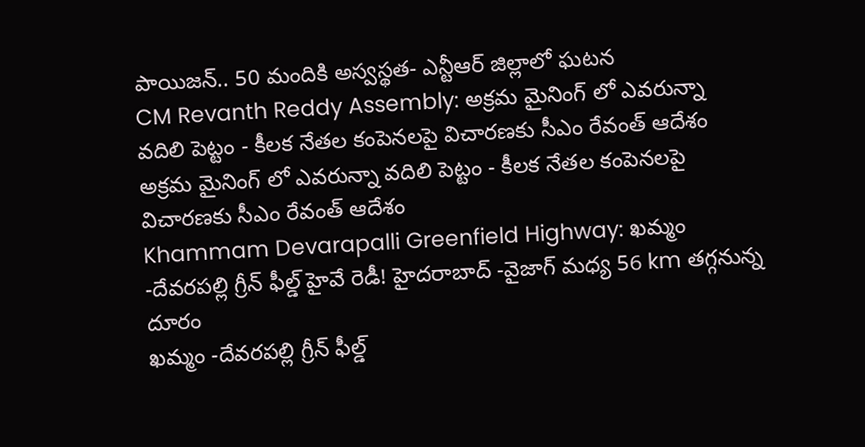పాయిజన్.. 50 మందికి అస్వస్థత- ఎన్టీఆర్ జిల్లాలో ఘటన
CM Revanth Reddy Assembly: అక్రమ మైనింగ్ లో ఎవరున్నా వదిలి పెట్టం - కీలక నేతల కంపెనలపై విచారణకు సీఎం రేవంత్ ఆదేశం
అక్రమ మైనింగ్ లో ఎవరున్నా వదిలి పెట్టం - కీలక నేతల కంపెనలపై విచారణకు సీఎం రేవంత్ ఆదేశం
Khammam Devarapalli Greenfield Highway: ఖమ్మం -దేవరపల్లి గ్రీన్ ఫీల్డ్ హైవే రెడీ! హైదరాబాద్ -వైజాగ్ మధ్య 56 km తగ్గనున్న దూరం
ఖమ్మం -దేవరపల్లి గ్రీన్ ఫీల్డ్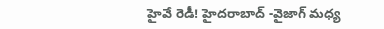హైవే రెడీ! హైదరాబాద్ -వైజాగ్ మధ్య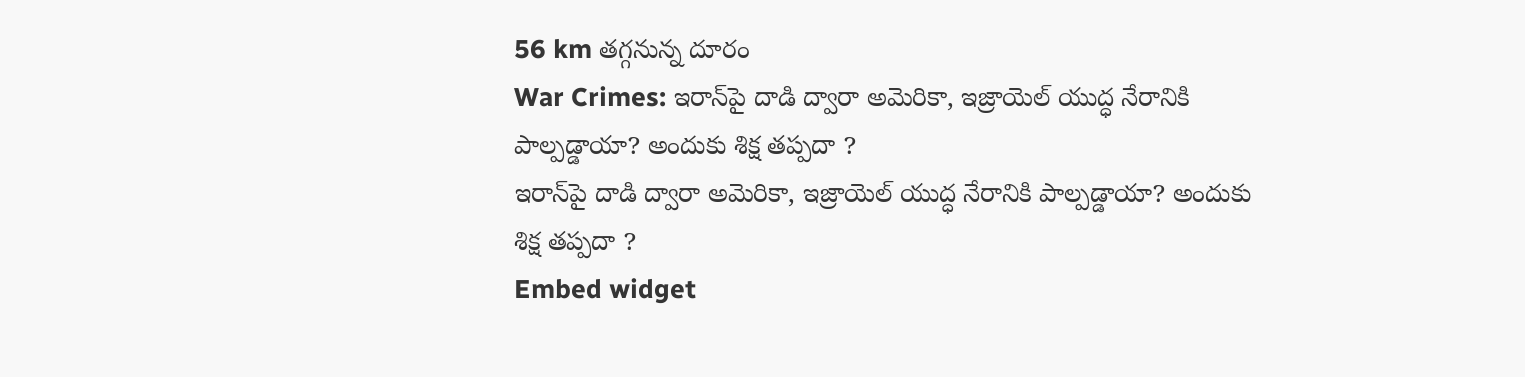56 km తగ్గనున్న దూరం
War Crimes: ఇరాన్‌పై దాడి ద్వారా అమెరికా, ఇజ్రాయెల్ యుద్ధ నేరానికి పాల్పడ్డాయా? అందుకు శిక్ష తప్పదా ?
ఇరాన్‌పై దాడి ద్వారా అమెరికా, ఇజ్రాయెల్ యుద్ధ నేరానికి పాల్పడ్డాయా? అందుకు శిక్ష తప్పదా ?
Embed widget